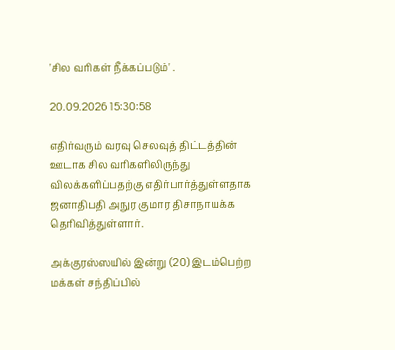'சில வரிகள் நீக்கப்படும்' .

20.09.2026 15:30:58

எதிர்வரும் வரவு செலவுத் திட்டத்தின் ஊடாக சில வரிகளிலிருந்து விலக்களிப்பதற்கு எதிர்பார்த்துள்ளதாக ஜனாதிபதி அநுர குமார திசாநாயக்க தெரிவித்துள்ளார்.

அக்குரஸ்ஸயில் இன்று (20) இடம்பெற்ற மக்கள் சந்திப்பில்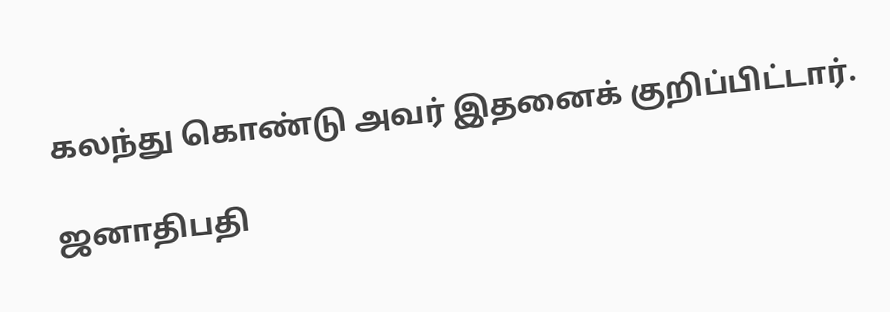கலந்து கொண்டு அவர் இதனைக் குறிப்பிட்டார்.

ஜனாதிபதி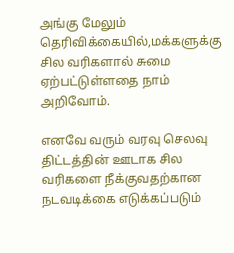அங்கு மேலும் தெரிவிக்கையில்,மக்களுக்கு சில வரிகளால் சுமை ஏற்பட்டுள்ளதை நாம் அறிவோம்.

எனவே வரும் வரவு செலவு திட்டத்தின் ஊடாக சில வரிகளை நீக்குவதற்கான நடவடிக்கை எடுக்கப்படும்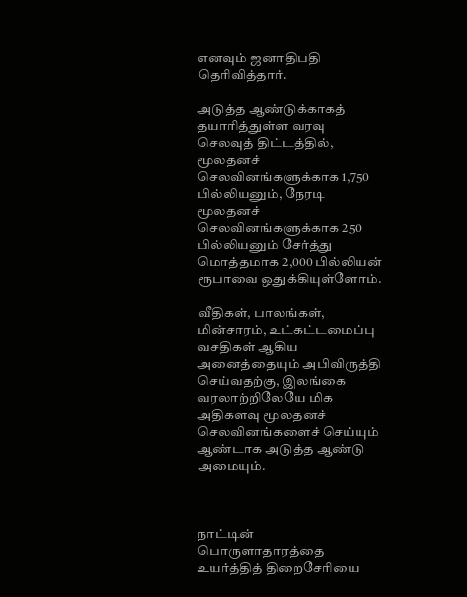எனவும் ஜனாதிபதி தெரிவித்தார்.

அடுத்த ஆண்டுக்காகத் தயாரித்துள்ள வரவு செலவுத் திட்டத்தில், மூலதனச் செலவினங்களுக்காக 1,750 பில்லியனும், நேரடி மூலதனச் செலவினங்களுக்காக 250 பில்லியனும் சேர்த்து மொத்தமாக 2,000 பில்லியன் ரூபாவை ஒதுக்கியுள்ளோம்.

வீதிகள், பாலங்கள், மின்சாரம், உட்கட்டமைப்பு வசதிகள் ஆகிய அனைத்தையும் அபிவிருத்தி செய்வதற்கு, இலங்கை வரலாற்றிலேயே மிக அதிகளவு மூலதனச் செலவினங்களைச் செய்யும் ஆண்டாக அடுத்த ஆண்டு அமையும்.



நாட்டின் பொருளாதாரத்தை உயர்த்தித் திறைசேரியை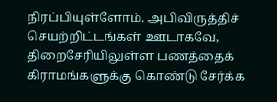நிரப்பியுள்ளோம். அபிவிருத்திச் செயற்றிட்டங்கள் ஊடாகவே, திறைசேரியிலுள்ள பணத்தைக் கிராமங்களுக்கு கொண்டு சேர்க்க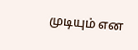முடியும் என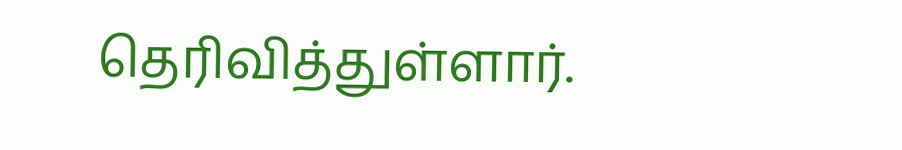தெரிவித்துள்ளார்.